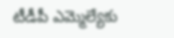టీడీపీ ఎమ్మెల్యేకు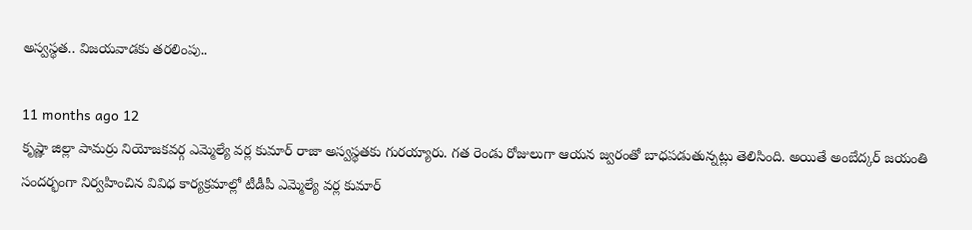అస్వస్థత.. విజయవాడకు తరలింపు..

11 months ago 12
కృష్ణా జిల్లా పామర్రు నియోజకవర్గ ఎమ్మెల్యే వర్ల కుమార్ రాజా అస్వస్థతకు గురయ్యారు. గత రెండు రోజులుగా ఆయన జ్వరంతో బాధపడుతున్నట్లు తెలిసింది. అయితే అంబేద్కర్ జయంతి సందర్భంగా నిర్వహించిన వివిధ కార్యక్రమాల్లో టీడీపీ ఎమ్మెల్యే వర్ల కుమార్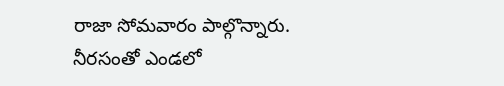రాజా సోమవారం పాల్గొన్నారు. నీరసంతో ఎండలో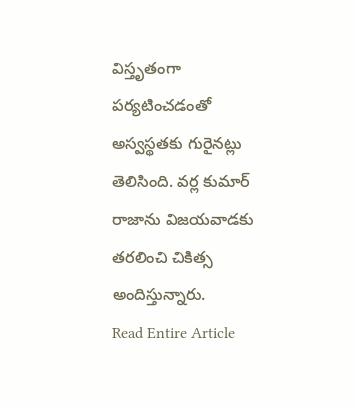విస్తృతంగా పర్యటించడంతో అస్వస్థతకు గురైనట్లు తెలిసింది. వర్ల కుమార్ రాజాను విజయవాడకు తరలించి చికిత్స అందిస్తున్నారు.
Read Entire Article